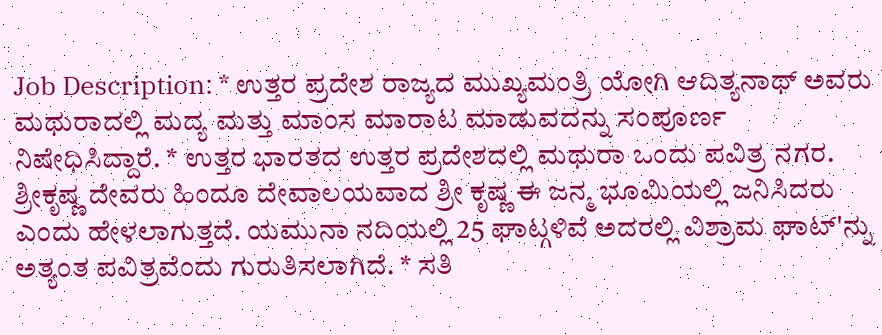Job Description: * ಉತ್ತರ ಪ್ರದೇಶ ರಾಜ್ಯದ ಮುಖ್ಯಮಂತ್ರಿ ಯೋಗಿ ಆದಿತ್ಯನಾಥ್ ಅವರು ಮಥುರಾದಲ್ಲಿ ಮದ್ಯ ಮತ್ತು ಮಾಂಸ ಮಾರಾಟ ಮಾಡುವದನ್ನು ಸಂಪೂರ್ಣ ನಿಷೇಧಿಸಿದ್ದಾರೆ. * ಉತ್ತರ ಭಾರತದ ಉತ್ತರ ಪ್ರದೇಶದಲ್ಲಿ ಮಥುರಾ ಒಂದು ಪವಿತ್ರ ನಗರ. ಶ್ರೀಕೃಷ್ಣ ದೇವರು ಹಿಂದೂ ದೇವಾಲಯವಾದ ಶ್ರೀ ಕೃಷ್ಣ ಈ ಜನ್ಮ ಭೂಮಿಯಲ್ಲಿ ಜನಿಸಿದರು ಎಂದು ಹೇಳಲಾಗುತ್ತದೆ. ಯಮುನಾ ನದಿಯಲ್ಲಿ 25 ಘಾಟ್ಗಳಿವೆ ಅದರಲ್ಲಿ ವಿಶ್ರಾಮ ಘಾಟ್'ನ್ನು ಅತ್ಯಂತ ಪವಿತ್ರವೆಂದು ಗುರುತಿಸಲಾಗಿದೆ. * ಸತಿ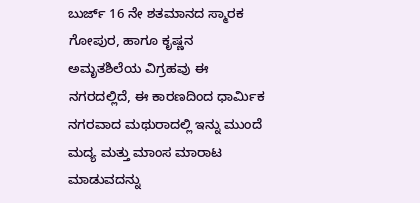ಬುರ್ಜ್ 16 ನೇ ಶತಮಾನದ ಸ್ಮಾರಕ ಗೋಪುರ, ಹಾಗೂ ಕೃಷ್ಣನ ಅಮೃತಶಿಲೆಯ ವಿಗ್ರಹವು ಈ ನಗರದಲ್ಲಿದೆ, ಈ ಕಾರಣದಿಂದ ಧಾರ್ಮಿಕ ನಗರವಾದ ಮಥುರಾದಲ್ಲಿ ಇನ್ನು ಮುಂದೆ ಮದ್ಯ ಮತ್ತು ಮಾಂಸ ಮಾರಾಟ ಮಾಡುವದನ್ನು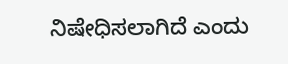ನಿಷೇಧಿಸಲಾಗಿದೆ ಎಂದು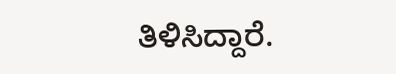ತಿಳಿಸಿದ್ದಾರೆ.